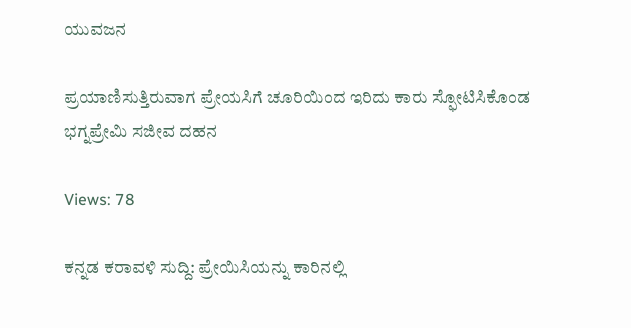ಯುವಜನ

ಪ್ರಯಾಣಿಸುತ್ತಿರುವಾಗ ಪ್ರೇಯಸಿಗೆ ಚೂರಿಯಿಂದ ಇರಿದು ಕಾರು ಸ್ಫೋಟಿಸಿಕೊಂಡ ಭಗ್ನಪ್ರೇಮಿ ಸಜೀವ ದಹನ

Views: 78

ಕನ್ನಡ ಕರಾವಳಿ ಸುದ್ದಿ: ಪ್ರೇಯಿಸಿಯನ್ನು ಕಾರಿನಲ್ಲಿ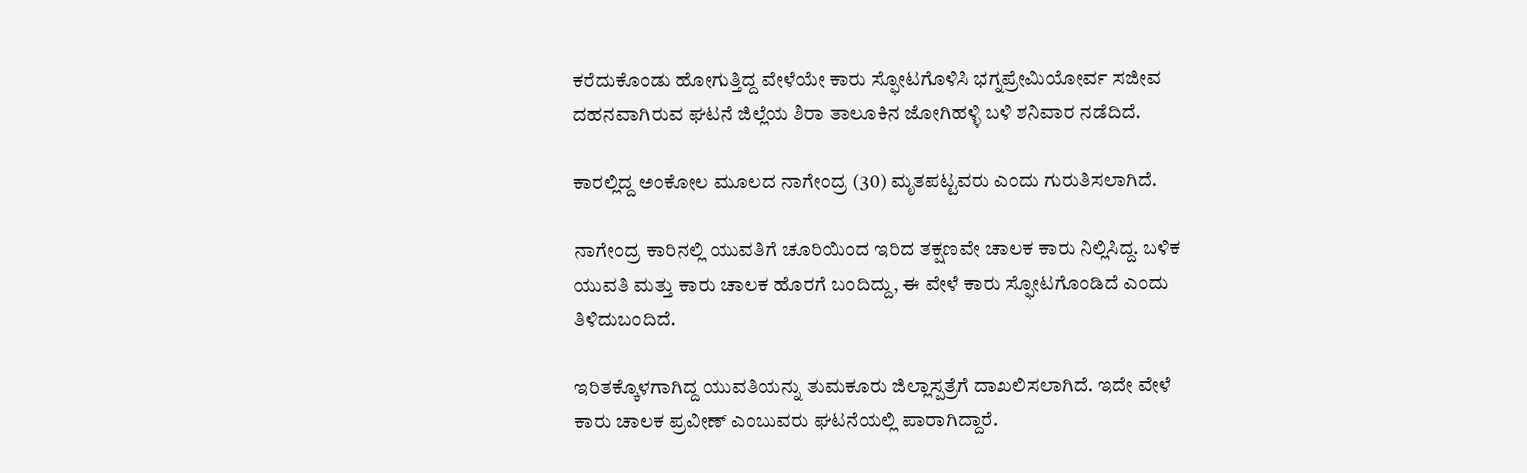ಕರೆದುಕೊಂಡು ಹೋಗುತ್ತಿದ್ದ ವೇಳೆಯೇ ಕಾರು ಸ್ಫೋಟಗೊಳಿಸಿ ಭಗ್ನಪ್ರೇಮಿಯೋರ್ವ ಸಜೀವ ದಹನವಾಗಿರುವ ಘಟನೆ ಜಿಲ್ಲೆಯ ಶಿರಾ ತಾಲೂಕಿನ ಜೋಗಿಹಳ್ಳಿ ಬಳಿ ಶನಿವಾರ ನಡೆದಿದೆ.

ಕಾರಲ್ಲಿದ್ದ ಅಂಕೋಲ ಮೂಲದ ನಾಗೇಂದ್ರ (30) ಮೃತಪಟ್ಟವರು ಎಂದು ಗುರುತಿಸಲಾಗಿದೆ.

ನಾಗೇಂದ್ರ ಕಾರಿನಲ್ಲಿ ಯುವತಿಗೆ ಚೂರಿಯಿಂದ ಇರಿದ ತಕ್ಷಣವೇ ಚಾಲಕ ಕಾರು ನಿಲ್ಲಿಸಿದ್ದ. ಬಳಿಕ ಯುವತಿ ಮತ್ತು ಕಾರು ಚಾಲಕ ಹೊರಗೆ ಬಂದಿದ್ದು, ಈ ವೇಳೆ ಕಾರು ಸ್ಫೋಟಗೊಂಡಿದೆ ಎಂದು ತಿಳಿದುಬಂದಿದೆ.

ಇರಿತಕ್ಕೊಳಗಾಗಿದ್ದ ಯುವತಿಯನ್ನು ತುಮಕೂರು ಜಿಲ್ಲಾಸ್ಪತ್ರೆಗೆ ದಾಖಲಿಸಲಾಗಿದೆ. ಇದೇ ವೇಳೆ ಕಾರು ಚಾಲಕ ಪ್ರವೀಣ್ ಎಂಬುವರು ಘಟನೆಯಲ್ಲಿ ಪಾರಾಗಿದ್ದಾರೆ.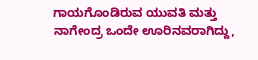ಗಾಯಗೊಂಡಿರುವ ಯುವತಿ ಮತ್ತು ನಾಗೇಂದ್ರ ಒಂದೇ ಊರಿನವರಾಗಿದ್ದು,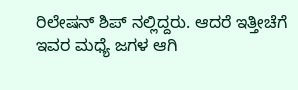ರಿಲೇಷನ್ ಶಿಪ್ ನಲ್ಲಿದ್ದರು. ಆದರೆ ಇತ್ತೀಚೆಗೆ ಇವರ ಮಧ್ಯೆ ಜಗಳ ಆಗಿ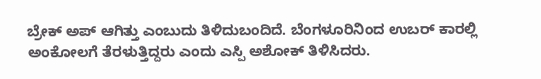ಬ್ರೇಕ್ ಅಪ್ ಆಗಿತ್ತು ಎಂಬುದು ತಿಳಿದುಬಂದಿದೆ. ಬೆಂಗಳೂರಿನಿಂದ ಉಬರ್ ಕಾರಲ್ಲಿ ಅಂಕೋಲಗೆ ತೆರಳುತ್ತಿದ್ದರು ಎಂದು ಎಸ್ಪಿ ಅಶೋಕ್ ತಿಳಿಸಿದರು.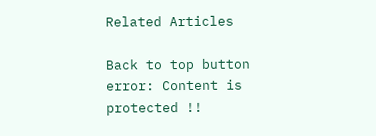Related Articles

Back to top button
error: Content is protected !!